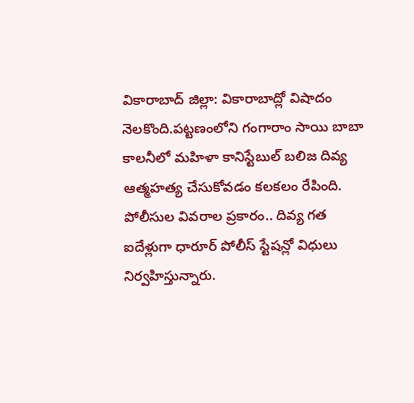వికారాబాద్ జిల్లా: వికారాబాద్లో విషాదం నెలకొంది.పట్టణంలోని గంగారాం సాయి బాబా కాలనీలో మహిళా కానిస్టేబుల్ బలిజ దివ్య ఆత్మహత్య చేసుకోవడం కలకలం రేపింది.
పోలీసుల వివరాల ప్రకారం.. దివ్య గత ఐదేళ్లుగా ధారూర్ పోలీస్ స్టేషన్లో విధులు నిర్వహిస్తున్నారు.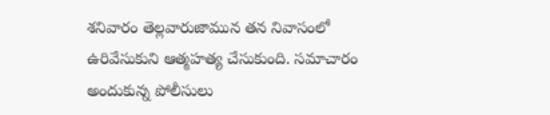శనివారం తెల్లవారుజామున తన నివాసంలో ఉరివేసుకుని ఆత్మహత్య చేసుకుంది. సమాచారం అందుకున్న పోలీసులు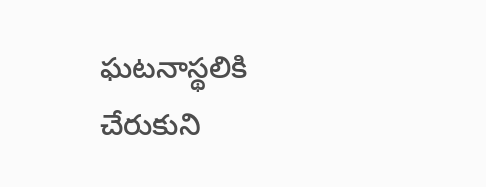ఘటనాస్థలికి చేరుకుని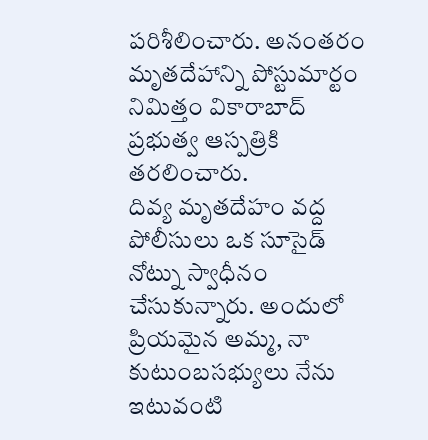పరిశీలించారు. అనంతరం మృతదేహాన్ని పోస్టుమార్టం నిమిత్తం వికారాబాద్ ప్రభుత్వ ఆస్పత్రికి తరలించారు.
దివ్య మృతదేహం వద్ద పోలీసులు ఒక సూసైడ్ నోట్ను స్వాధీనం చేసుకున్నారు. అందులో ప్రియమైన అమ్మ, నా కుటుంబసభ్యులు నేను ఇటువంటి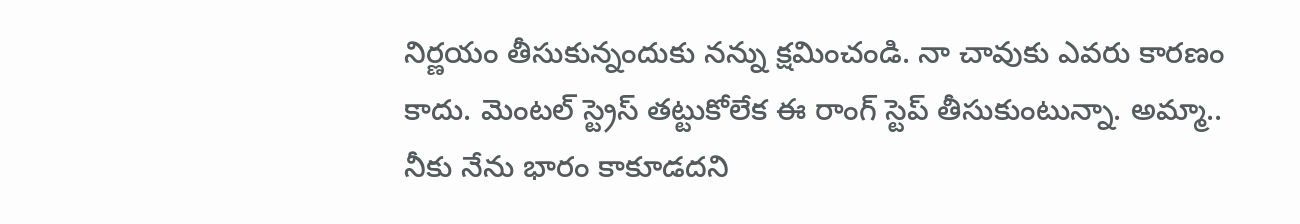నిర్ణయం తీసుకున్నందుకు నన్ను క్షమించండి. నా చావుకు ఎవరు కారణం కాదు. మెంటల్ స్ట్రెస్ తట్టుకోలేక ఈ రాంగ్ స్టెప్ తీసుకుంటున్నా. అమ్మా.. నీకు నేను భారం కాకూడదని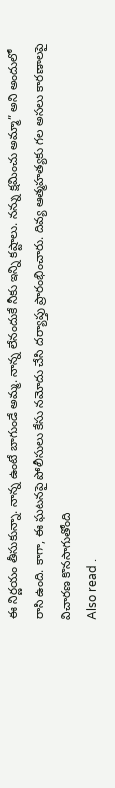ఈ నిర్ణయం తీసుకున్నా. నాన్న ఉంటే బాగుండే అమ్మ. నాన్న లేనందుకే నీకు ఇన్ని కష్టాలు. నన్ను క్షమించు అమ్మా” అని అందులో రాసి ఉంది. కాగా, ఈ ఘటనపై పోలీసులు కేసు నమోదు చేసి దర్యాప్తు ప్రారంభించారు. దివ్య ఆత్మహత్యకు గల అసలు కారణాలపై విచారణ కొనసాగుతోంది
Also read .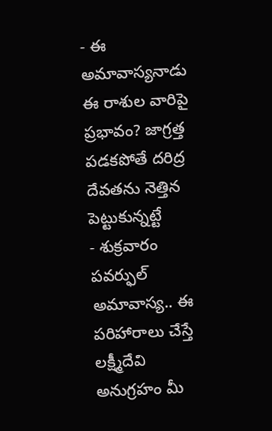- ఈ అమావాస్యనాడు ఈ రాశుల వారిపై ప్రభావం? జాగ్రత్త పడకపోతే దరిద్ర దేవతను నెత్తిన పెట్టుకున్నట్టే
- శుక్రవారం పవర్ఫుల్ అమావాస్య.. ఈ పరిహారాలు చేస్తే లక్ష్మీదేవి అనుగ్రహం మీ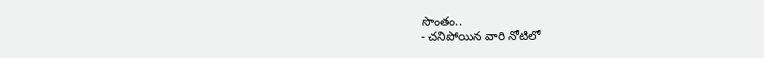సొంతం..
- చనిపోయిన వారి నోటిలో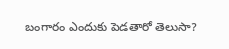బంగారం ఎందుకు పెడతారో తెలుసా?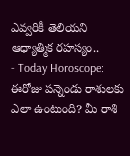ఎవ్వరికీ తెలియని ఆధ్యాత్మిక రహస్యం..
- Today Horoscope: ఈరోజు పన్నెండు రాశులకు ఎలా ఉంటుంది? మీ రాశి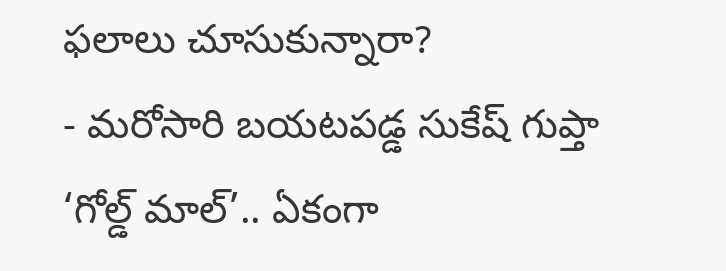ఫలాలు చూసుకున్నారా?
- మరోసారి బయటపడ్డ సుకేష్ గుప్తా ‘గోల్డ్ మాల్’.. ఏకంగా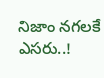నిజాం నగలకే ఎసరు..!